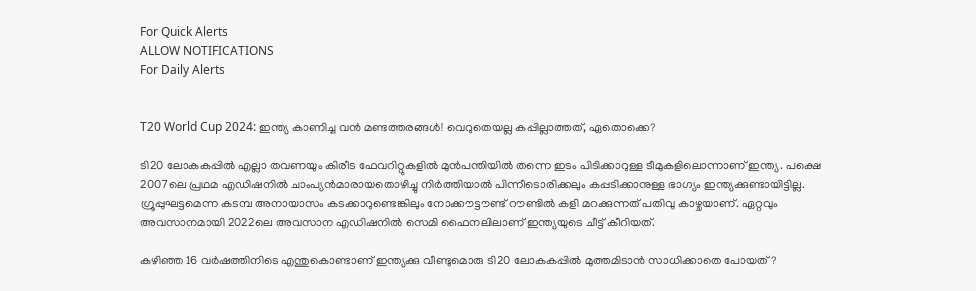For Quick Alerts
ALLOW NOTIFICATIONS
For Daily Alerts


T20 World Cup 2024: ഇന്ത്യ കാണിച്ച വന്‍ മണ്ടത്തരങ്ങള്‍! വെറുതെയല്ല കപ്പില്ലാത്തത്, ഏതൊക്കെ?

ടി20 ലോകകപ്പില്‍ എല്ലാ തവണയും കിരീട ഫേവറിറ്റുകളില്‍ മുന്‍പന്തിയില്‍ തന്നെ ഇടം പിടിക്കാറുള്ള ടീമുകളിലൊന്നാണ് ഇന്ത്യ. പക്ഷെ 2007ലെ പ്രഥമ എഡിഷനില്‍ ചാംപ്യന്‍മാരായതൊഴിച്ചു നിര്‍ത്തിയാല്‍ പിന്നീടൊരിക്കലും കപ്പടിക്കാനുള്ള ഭാഗ്യം ഇന്ത്യക്കുണ്ടായിട്ടില്ല. ഗ്രൂപ്പുഘട്ടമെന്ന കടമ്പ അനായാസം കടക്കാറുണ്ടെങ്കിലും നോക്കൗട്ടൗണ്ട് റൗണ്ടില്‍ കളി മറക്കുന്നത് പതിവു കാഴ്ചയാണ്. ഏറ്റവും അവസാനമായി 2022ലെ അവസാന എഡിഷനില്‍ സെമി ഫൈനലിലാണ് ഇന്ത്യയുടെ ചീട്ട് കീറിയത്.

കഴിഞ്ഞ 16 വര്‍ഷത്തിനിടെ എന്തുകൊണ്ടാണ് ഇന്ത്യക്കു വീണ്ടുമൊരു ടി20 ലോകകപ്പില്‍ മുത്തമിടാന്‍ സാധിക്കാതെ പോയത്?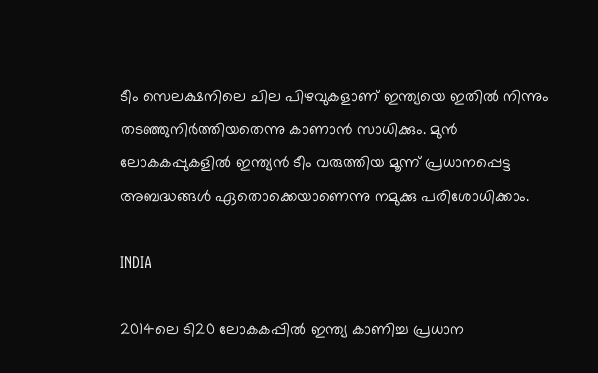ടീം സെലക്ഷനിലെ ചില പിഴവുകളാണ് ഇന്ത്യയെ ഇതില്‍ നിന്നും തടഞ്ഞുനിര്‍ത്തിയതെന്നു കാണാന്‍ സാധിക്കും. മുന്‍ ലോകകപ്പുകളില്‍ ഇന്ത്യന്‍ ടീം വരുത്തിയ മൂന്ന് പ്രധാനപ്പെട്ട അബദ്ധങ്ങള്‍ ഏതൊക്കെയാണെന്നു നമുക്കു പരിശോധിക്കാം.

INDIA

2014ലെ ടി20 ലോകകപ്പില്‍ ഇന്ത്യ കാണിച്ച പ്രധാന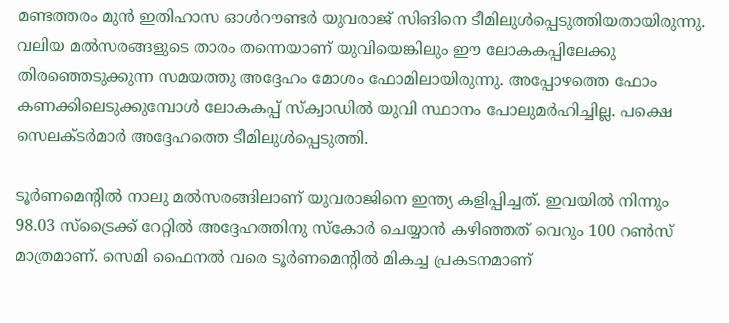മണ്ടത്തരം മുന്‍ ഇതിഹാസ ഓള്‍റൗണ്ടര്‍ യുവരാജ് സിങിനെ ടീമിലുള്‍പ്പെടുത്തിയതായിരുന്നു. വലിയ മല്‍സരങ്ങളുടെ താരം തന്നെയാണ് യുവിയെങ്കിലും ഈ ലോകകപ്പിലേക്കു തിരഞ്ഞെടുക്കുന്ന സമയത്തു അദ്ദേഹം മോശം ഫോമിലായിരുന്നു. അപ്പോഴത്തെ ഫോം കണക്കിലെടുക്കുമ്പോള്‍ ലോകകപ്പ് സ്‌ക്വാഡില്‍ യുവി സ്ഥാനം പോലുമര്‍ഹിച്ചില്ല. പക്ഷെ സെലക്ടര്‍മാര്‍ അദ്ദേഹത്തെ ടീമിലുള്‍പ്പെടുത്തി.

ടൂര്‍ണമെന്റില്‍ നാലു മല്‍സരങ്ങിലാണ് യുവരാജിനെ ഇന്ത്യ കളിപ്പിച്ചത്. ഇവയില്‍ നിന്നും 98.03 സ്‌ട്രൈക്ക് റേറ്റില്‍ അദ്ദേഹത്തിനു സ്‌കോര്‍ ചെയ്യാന്‍ കഴിഞ്ഞത് വെറും 100 റണ്‍സ് മാത്രമാണ്. സെമി ഫൈനല്‍ വരെ ടൂര്‍ണമെന്റില്‍ മികച്ച പ്രകടനമാണ്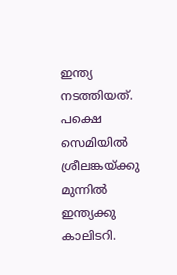ഇന്ത്യ നടത്തിയത്. പക്ഷെ സെമിയില്‍ ശ്രീലങ്കയ്ക്കു മുന്നില്‍ ഇന്ത്യക്കു കാലിടറി.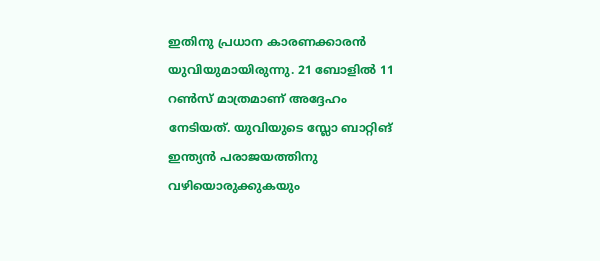ഇതിനു പ്രധാന കാരണക്കാരന്‍ യുവിയുമായിരുന്നു. 21 ബോളില്‍ 11 റണ്‍സ് മാത്രമാണ് അദ്ദേഹം നേടിയത്. യുവിയുടെ സ്ലോ ബാറ്റിങ് ഇന്ത്യന്‍ പരാജയത്തിനു വഴിയൊരുക്കുകയും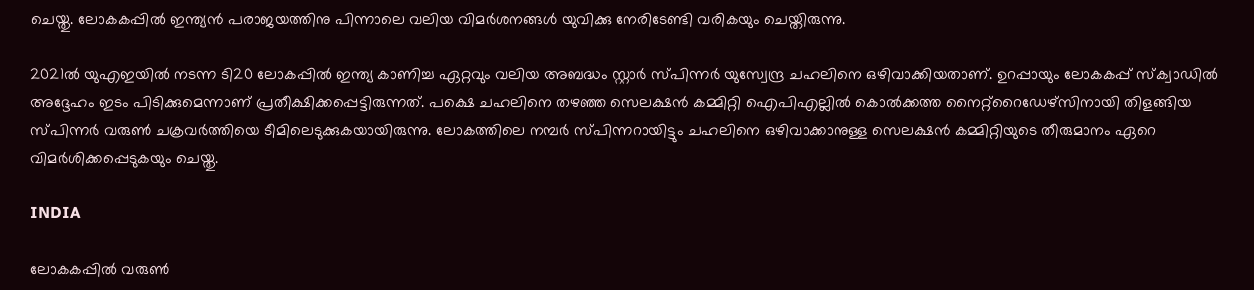ചെയ്തു. ലോകകപ്പില്‍ ഇന്ത്യന്‍ പരാജയത്തിനു പിന്നാലെ വലിയ വിമര്‍ശനങ്ങള്‍ യുവിക്കു നേരിടേണ്ടി വരികയും ചെയ്തിരുന്നു.

2021ല്‍ യുഎഇയില്‍ നടന്ന ടി20 ലോകപ്പില്‍ ഇന്ത്യ കാണിച്ച ഏറ്റവും വലിയ അബദ്ധം സ്റ്റാര്‍ സ്പിന്നര്‍ യുസ്വേന്ദ്ര ചഹലിനെ ഒഴിവാക്കിയതാണ്. ഉറപ്പായും ലോകകപ്പ് സ്‌ക്വാഡില്‍ അദ്ദേഹം ഇടം പിടിക്കുമെന്നാണ് പ്രതീക്ഷിക്കപ്പെട്ടിരുന്നത്. പക്ഷെ ചഹലിനെ തഴഞ്ഞ സെലക്ഷന്‍ കമ്മിറ്റി ഐപിഎല്ലില്‍ കൊല്‍ക്കത്ത നൈറ്റ്‌റൈഡേഴ്‌സിനായി തിളങ്ങിയ സ്പിന്നര്‍ വരുണ്‍ ചക്രവര്‍ത്തിയെ ടീമിലെടുക്കുകയായിരുന്നു. ലോകത്തിലെ നമ്പര്‍ സ്പിന്നറായിട്ടും ചഹലിനെ ഒഴിവാക്കാനുള്ള സെലക്ഷന്‍ കമ്മിറ്റിയുടെ തീരുമാനം ഏറെ വിമര്‍ശിക്കപ്പെടുകയും ചെയ്തു.

INDIA

ലോകകപ്പില്‍ വരുണ്‍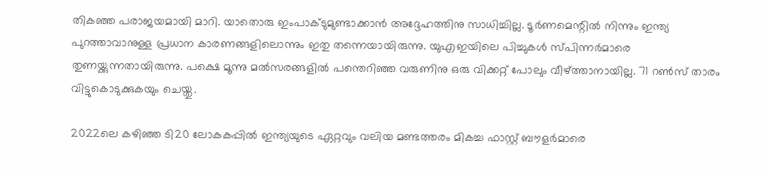തികഞ്ഞ പരാജയമായി മാറി. യാതൊരു ഇംപാക്ടുമുണ്ടാക്കാന്‍ അദ്ദേഹത്തിനു സാധിച്ചില്ല. ടൂര്‍ണമെന്റില്‍ നിന്നും ഇന്ത്യ പുറത്താവാനുള്ള പ്രധാന കാരണങ്ങളിലൊന്നും ഇതു തന്നെയായിരുന്നു. യുഎഇയിലെ പിച്ചുകള്‍ സ്പിന്നര്‍മാരെ തുണയ്ക്കുന്നതായിരുന്നു. പക്ഷെ മൂന്നു മല്‍സരങ്ങളില്‍ പന്തെറിഞ്ഞ വരുണിനു ഒരു വിക്കറ്റ് പോലും വീഴ്ത്താനായില്ല. 71 റണ്‍സ് താരം വിട്ടുകൊടുക്കുകയും ചെയ്തു.

2022ലെ കഴിഞ്ഞ ടി20 ലോകകപ്പില്‍ ഇന്ത്യയുടെ ഏറ്റവും വലിയ മണ്ടത്തരം മികച്ച ഫാസ്റ്റ് ബൗളര്‍മാരെ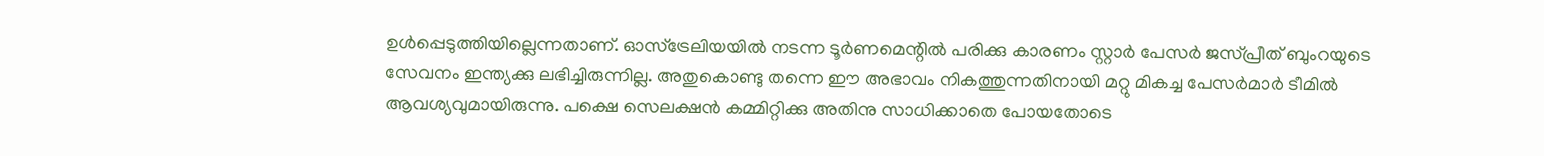ഉള്‍പ്പെടുത്തിയില്ലെന്നതാണ്. ഓസ്‌ട്രേലിയയില്‍ നടന്ന ടൂര്‍ണമെന്റില്‍ പരിക്കു കാരണം സ്റ്റാര്‍ പേസര്‍ ജസ്പ്രീത് ബുംറയുടെ സേവനം ഇന്ത്യക്കു ലഭിച്ചിരുന്നില്ല. അതുകൊണ്ടു തന്നെ ഈ അഭാവം നികത്തുന്നതിനായി മറ്റു മികച്ച പേസര്‍മാര്‍ ടീമില്‍ ആവശ്യവുമായിരുന്നു. പക്ഷെ സെലക്ഷന്‍ കമ്മിറ്റിക്കു അതിനു സാധിക്കാതെ പോയതോടെ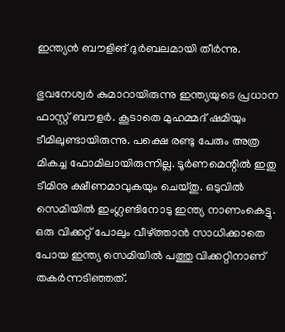ഇന്ത്യന്‍ ബൗളിങ് ദുര്‍ബലമായി തീര്‍ന്നു.

ഭുവനേശ്വര്‍ കുമാറായിരുന്നു ഇന്ത്യയുടെ പ്രധാന ഫാസ്റ്റ് ബൗളര്‍. കൂടാതെ മുഹമ്മദ് ഷമിയും ടീമിലുണ്ടായിരുന്നു. പക്ഷെ രണ്ടു പേരും അത്ര മികച്ച ഫോമിലായിരുന്നില്ല. ടൂര്‍ണമെന്റില്‍ ഇതു ടീമിനു ക്ഷീണമാവുകയും ചെയ്തു. ഒടുവില്‍ സെമിയില്‍ ഇംഗ്ലണ്ടിനോടു ഇന്ത്യ നാണംകെട്ടു. ഒരു വിക്കറ്റ് പോലും വീഴ്ത്താന്‍ സാധിക്കാതെ പോയ ഇന്ത്യ സെമിയില്‍ പത്തു വിക്കറ്റിനാണ് തകര്‍ന്നടിഞ്ഞത്.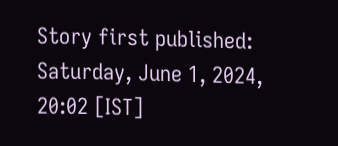Story first published: Saturday, June 1, 2024, 20:02 [IST]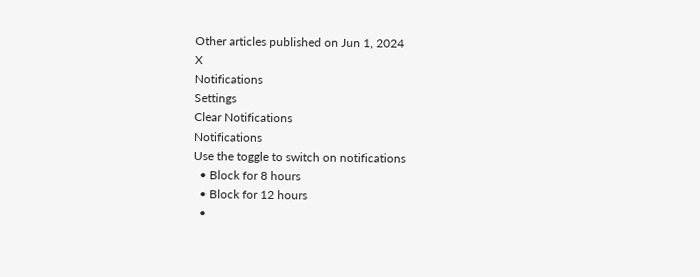Other articles published on Jun 1, 2024
X
Notifications
Settings
Clear Notifications
Notifications
Use the toggle to switch on notifications
  • Block for 8 hours
  • Block for 12 hours
  •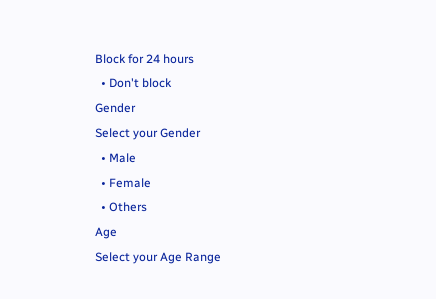Block for 24 hours
  • Don't block
Gender
Select your Gender
  • Male
  • Female
  • Others
Age
Select your Age Range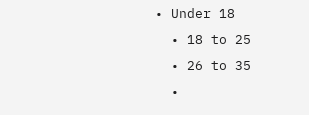• Under 18
  • 18 to 25
  • 26 to 35
  •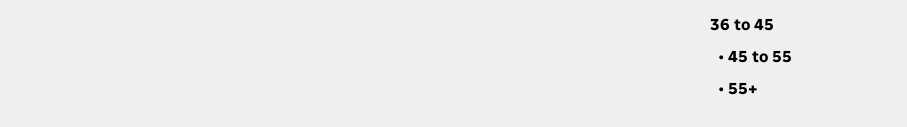36 to 45
  • 45 to 55
  • 55+